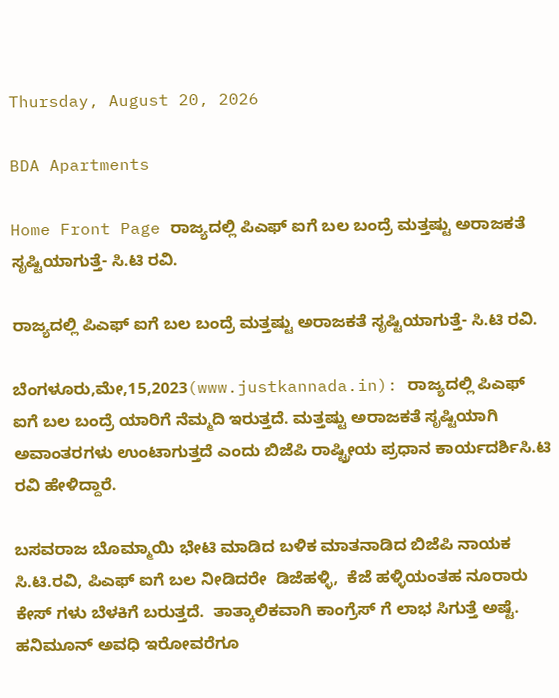Thursday, August 20, 2026

BDA Apartments

Home Front Page ರಾಜ್ಯದಲ್ಲಿ ಪಿಎಫ್ ಐಗೆ ಬಲ ಬಂದ್ರೆ ಮತ್ತಷ್ಟು ಅರಾಜಕತೆ ಸೃಷ್ಟಿಯಾಗುತ್ತೆ- ಸಿ.ಟಿ ರವಿ.

ರಾಜ್ಯದಲ್ಲಿ ಪಿಎಫ್ ಐಗೆ ಬಲ ಬಂದ್ರೆ ಮತ್ತಷ್ಟು ಅರಾಜಕತೆ ಸೃಷ್ಟಿಯಾಗುತ್ತೆ- ಸಿ.ಟಿ ರವಿ.

ಬೆಂಗಳೂರು,ಮೇ,15,2023(www.justkannada.in): ರಾಜ್ಯದಲ್ಲಿ ಪಿಎಫ್ ಐಗೆ ಬಲ ಬಂದ್ರೆ ಯಾರಿಗೆ ನೆಮ್ಮದಿ ಇರುತ್ತದೆ. ಮತ್ತಷ್ಟು ಅರಾಜಕತೆ ಸೃಷ್ಟಿಯಾಗಿ ಅವಾಂತರಗಳು ಉಂಟಾಗುತ್ತದೆ ಎಂದು ಬಿಜೆಪಿ ರಾಷ್ಟ್ರೀಯ ಪ್ರಧಾನ ಕಾರ್ಯದರ್ಶಿಸಿ.ಟಿ ರವಿ ಹೇಳಿದ್ದಾರೆ.

ಬಸವರಾಜ ಬೊಮ್ಮಾಯಿ ಭೇಟಿ ಮಾಡಿದ ಬಳಿಕ ಮಾತನಾಡಿದ ಬಿಜೆಪಿ ನಾಯಕ ಸಿ.ಟಿ.ರವಿ, ಪಿಎಫ್ ಐಗೆ ಬಲ ನೀಡಿದರೇ  ಡಿಜೆಹಳ್ಳಿ,  ಕೆಜೆ ಹಳ್ಳಿಯಂತಹ ನೂರಾರು ಕೇಸ್ ಗಳು ಬೆಳಕಿಗೆ ಬರುತ್ತದೆ.  ತಾತ್ಕಾಲಿಕವಾಗಿ ಕಾಂಗ್ರೆಸ್ ಗೆ ಲಾಭ ಸಿಗುತ್ತೆ ಅಷ್ಟೆ. ಹನಿಮೂನ್ ಅವಧಿ ಇರೋವರೆಗೂ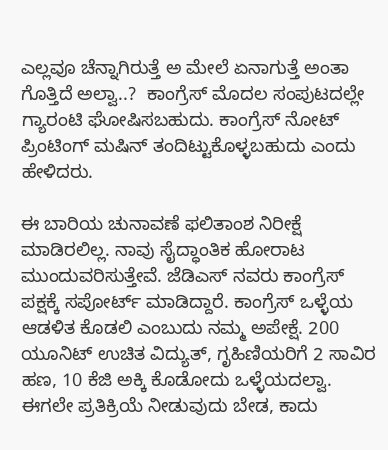ಎಲ್ಲವೂ ಚೆನ್ನಾಗಿರುತ್ತೆ ಅ ಮೇಲೆ ಏನಾಗುತ್ತೆ ಅಂತಾ ಗೊತ್ತಿದೆ ಅಲ್ವಾ..?  ಕಾಂಗ್ರೆಸ್ ಮೊದಲ ಸಂಪುಟದಲ್ಲೇ  ಗ್ಯಾರಂಟಿ ಘೋಷಿಸಬಹುದು. ಕಾಂಗ್ರೆಸ್ ನೋಟ್ ಪ್ರಿಂಟಿಂಗ್ ಮಷಿನ್ ತಂದಿಟ್ಟುಕೊಳ್ಳಬಹುದು ಎಂದು ಹೇಳಿದರು.

ಈ ಬಾರಿಯ ಚುನಾವಣೆ ಫಲಿತಾಂಶ ನಿರೀಕ್ಷೆ ಮಾಡಿರಲಿಲ್ಲ. ನಾವು ಸೈದ್ಧಾಂತಿಕ ಹೋರಾಟ ಮುಂದುವರಿಸುತ್ತೇವೆ. ಜೆಡಿಎಸ್ ನವರು ಕಾಂಗ್ರೆಸ್ ಪಕ್ಷಕ್ಕೆ ಸಪೋರ್ಟ್ ಮಾಡಿದ್ದಾರೆ. ಕಾಂಗ್ರೆಸ್ ಒಳ್ಳೆಯ ಆಡಳಿತ ಕೊಡಲಿ ಎಂಬುದು ನಮ್ಮ ಅಪೇಕ್ಷೆ. 200 ಯೂನಿಟ್ ಉಚಿತ ವಿದ್ಯುತ್, ಗೃಹಿಣಿಯರಿಗೆ 2 ಸಾವಿರ ಹಣ, 10 ಕೆಜಿ ಅಕ್ಕಿ ಕೊಡೋದು ಒಳ್ಳೆಯದಲ್ವಾ. ಈಗಲೇ ಪ್ರತಿಕ್ರಿಯೆ ನೀಡುವುದು ಬೇಡ, ಕಾದು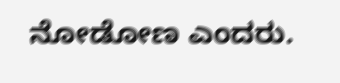ನೋಡೋಣ ಎಂದರು.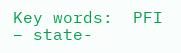Key words:  PFI – state-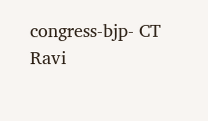congress-bjp- CT Ravi